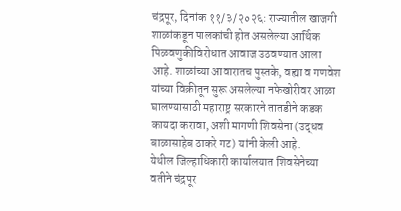चंद्रपूर, दिनांक ११/३/२०२६: राज्यातील खाजगी शाळांकडून पालकांची होत असलेल्या आर्थिक पिळवणुकीविरोधात आवाज उठवण्यात आला आहे. शाळांच्या आवारातच पुस्तके, वह्या व गणवेश यांच्या विक्रीतून सुरू असलेल्या नफेखोरीवर आळा घालण्यासाठी महाराष्ट्र सरकारने तातडीने कडक कायदा करावा, अशी मागणी शिवसेना (उद्धव बाळासाहेब ठाकरे गट) यांनी केली आहे.
येथील जिल्हाधिकारी कार्यालयात शिवसेनेच्या वतीने चंद्रपूर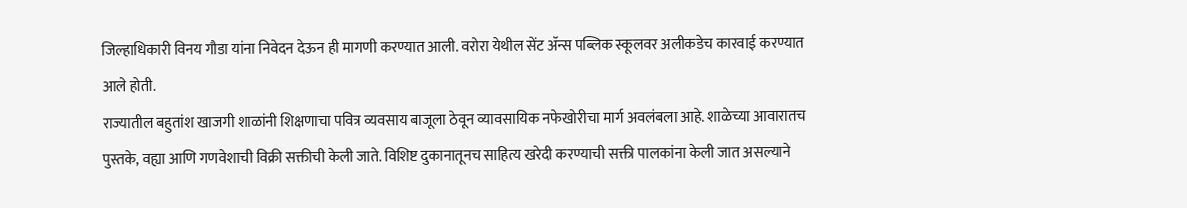जिल्हाधिकारी विनय गौडा यांना निवेदन देऊन ही मागणी करण्यात आली. वरोरा येथील सेंट ॲन्स पब्लिक स्कूलवर अलीकडेच कारवाई करण्यात आले होती.
राज्यातील बहुतांश खाजगी शाळांनी शिक्षणाचा पवित्र व्यवसाय बाजूला ठेवून व्यावसायिक नफेखोरीचा मार्ग अवलंबला आहे. शाळेच्या आवारातच पुस्तके, वह्या आणि गणवेशाची विक्री सक्तीची केली जाते. विशिष्ट दुकानातूनच साहित्य खरेदी करण्याची सक्ती पालकांना केली जात असल्याने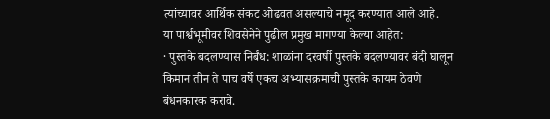त्यांच्यावर आर्थिक संकट ओढवत असल्याचे नमूद करण्यात आले आहे.
या पार्श्वभूमीवर शिवसेनेने पुढील प्रमुख मागण्या केल्या आहेत:
· पुस्तके बदलण्यास निर्बंध: शाळांना दरवर्षी पुस्तके बदलण्यावर बंदी घालून किमान तीन ते पाच वर्षे एकच अभ्यासक्रमाची पुस्तके कायम ठेवणे बंधनकारक करावे.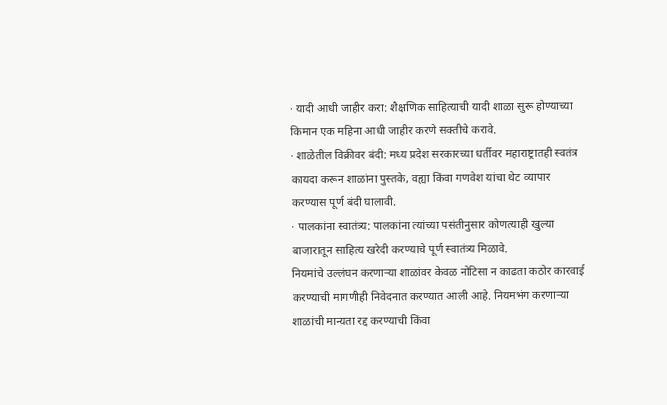· यादी आधी जाहीर करा: शैक्षणिक साहित्याची यादी शाळा सुरू होण्याच्या किमान एक महिना आधी जाहीर करणे सक्तीचे करावे.
· शाळेतील विक्रीवर बंदी: मध्य प्रदेश सरकारच्या धर्तीवर महाराष्ट्रातही स्वतंत्र कायदा करून शाळांना पुस्तके, वह्या किंवा गणवेश यांचा थेट व्यापार करण्यास पूर्ण बंदी घालावी.
· पालकांना स्वातंत्र्य: पालकांना त्यांच्या पसंतीनुसार कोणत्याही खुल्या बाजारातून साहित्य खरेदी करण्याचे पूर्ण स्वातंत्र्य मिळावे.
नियमांचे उल्लंघन करणाऱ्या शाळांवर केवळ नोटिसा न काढता कठोर कारवाई करण्याची मागणीही निवेदनात करण्यात आली आहे. नियमभंग करणाऱ्या शाळांची मान्यता रद्द करण्याची किंवा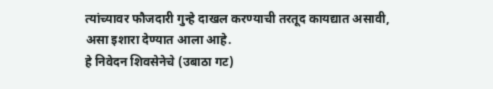त्यांच्यावर फौजदारी गुन्हे दाखल करण्याची तरतूद कायद्यात असावी, असा इशारा देण्यात आला आहे.
हे निवेदन शिवसेनेचे (उबाठा गट)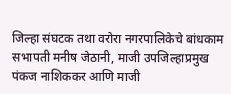जिल्हा संघटक तथा वरोरा नगरपालिकेचे बांधकाम सभापती मनीष जेठानी, माजी उपजिल्हाप्रमुख पंकज नाशिककर आणि माजी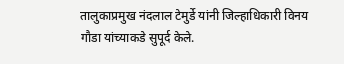तालुकाप्रमुख नंदलाल टेमुर्डे यांनी जिल्हाधिकारी विनय गौडा यांच्याकडे सुपूर्द केले.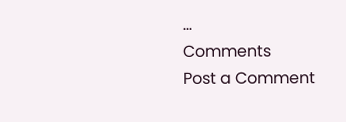...
Comments
Post a Comment